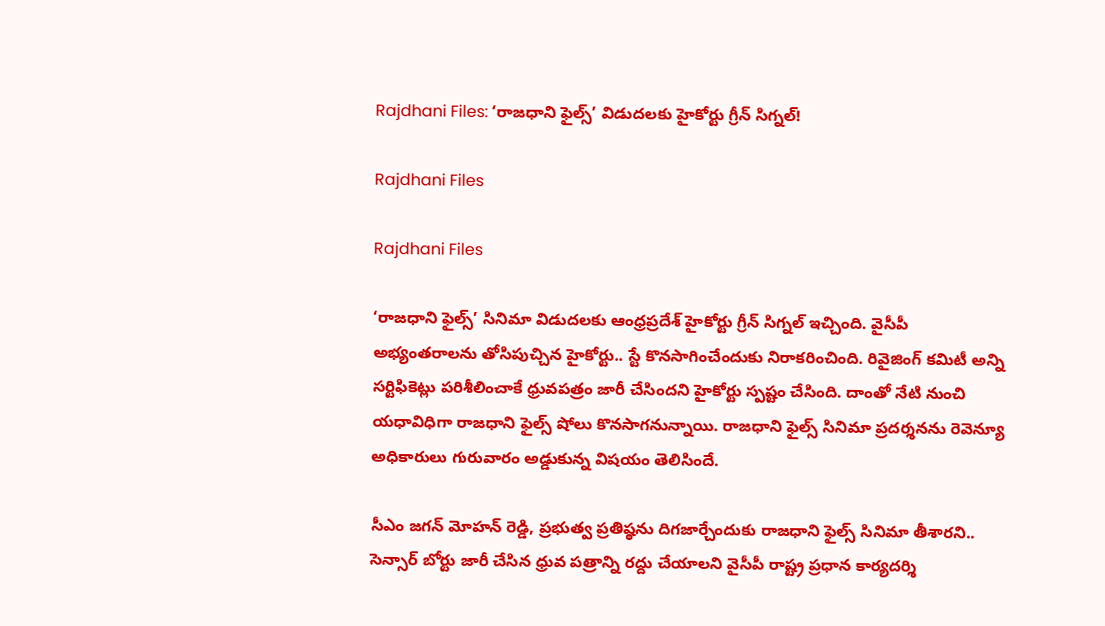Rajdhani Files: ‘రాజధాని ఫైల్స్‌’ విడుదలకు హైకోర్టు గ్రీన్‌ సిగ్నల్‌!

Rajdhani Files

Rajdhani Files

‘రాజధాని ఫైల్స్‌’ సినిమా విడుదలకు ఆంధ్రప్రదేశ్ హైకోర్టు గ్రీన్‌ సిగ్నల్‌ ఇచ్చింది. వైసీపీ అభ్యంతరాలను తోసిపుచ్చిన హైకోర్టు.. స్టే కొనసాగించేందుకు నిరాకరించింది. రివైజింగ్‌ కమిటీ అన్ని సర్టిఫికెట్లు పరిశీలించాకే ధ్రువపత్రం జారీ చేసిందని హైకోర్టు స్పష్టం చేసింది. దాంతో నేటి నుంచి యధావిధిగా రాజధాని ఫైల్స్‌ షోలు కొనసాగనున్నాయి. రాజధాని ఫైల్స్‌ సినిమా ప్రదర్శనను రెవెన్యూ అధికారులు గురువారం అడ్డుకున్న విషయం తెలిసిందే.

సీఎం జగన్‌ మోహన్‌ రెడ్డి, ప్రభుత్వ ప్రతిష్ఠను దిగజార్చేందుకు రాజధాని ఫైల్స్‌ సినిమా తీశారని.. సెన్సార్‌ బోర్టు జారీ చేసిన ధ్రువ పత్రాన్ని రద్దు చేయాలని వైసీపీ రాష్ట్ర ప్రధాన కార్యదర్శి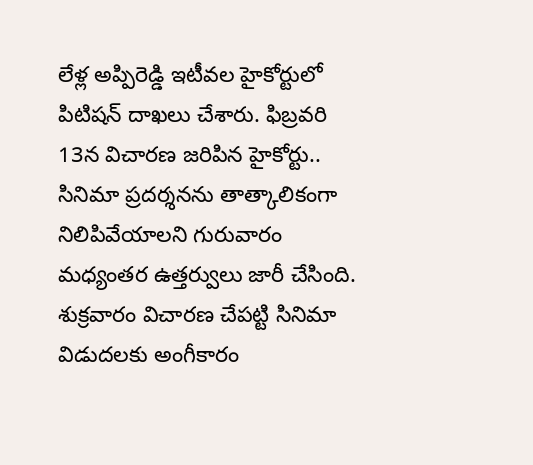లేళ్ల అప్పిరెడ్డి ఇటీవల హైకోర్టులో పిటిషన్‌ దాఖలు చేశారు. ఫిబ్రవరి 13న విచారణ జరిపిన హైకోర్టు.. సినిమా ప్రదర్శనను తాత్కాలికంగా నిలిపివేయాలని గురువారం మధ్యంతర ఉత్తర్వులు జారీ చేసింది. శుక్రవారం విచారణ చేపట్టి సినిమా విడుదలకు అంగీకారం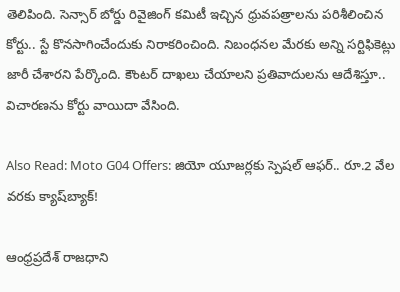తెలిపింది. సెన్సార్‌ బోర్డు రివైజింగ్‌ కమిటీ ఇచ్చిన ధ్రువపత్రాలను పరిశీలించిన కోర్టు.. స్టే కొనసాగించేందుకు నిరాకరించింది. నిబంధనల మేరకు అన్ని సర్టిఫికెట్లు జారీ చేశారని పేర్కొంది. కౌంటర్‌ దాఖలు చేయాలని ప్రతివాదులను ఆదేశిస్తూ.. విచారణను కోర్టు వాయిదా వేసింది.

Also Read: Moto G04 Offers: జియో యూజర్లకు స్పెషల్ ఆఫర్‌.. రూ.2 వేల వరకు క్యాష్‌బ్యాక్‌!

ఆంధ్రప్రదేశ్ రాజధాని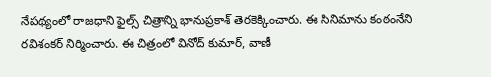నేపథ్యంలో రాజధాని ఫైల్స్‌ చిత్రాన్ని భానుప్రకాశ్‌ తెరకెక్కించారు. ఈ సినిమాను కంఠంనేని రవిశంకర్ నిర్మించారు. ఈ చిత్రంలో వినోద్ కుమార్, వాణీ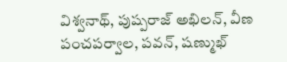విశ్వనాథ్, పుష్పరాజ్ అఖిలన్, వీణ పంచపర్వాల, పవన్, షణ్ముఖ్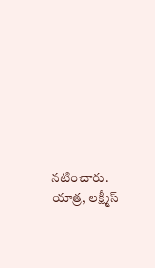నటించారు. యాత్ర, లక్ష్మీస్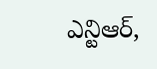ఎన్టిఆర్,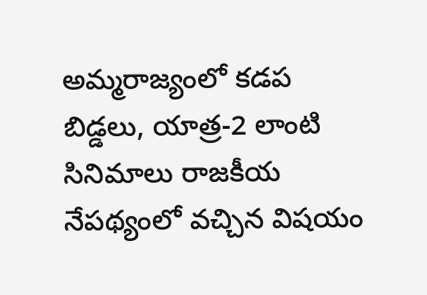అమ్మరాజ్యంలో కడప బిడ్డలు, యాత్ర-2 లాంటి సినిమాలు రాజకీయ నేపథ్యంలో వచ్చిన విషయం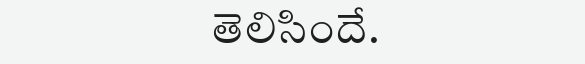తెలిసిందే.